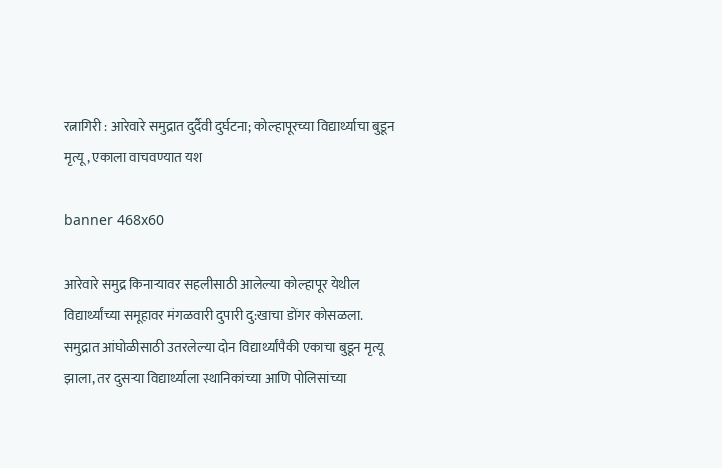रत्नागिरी : आरेवारे समुद्रात दुर्दैवी दुर्घटना; कोल्हापूरच्या विद्यार्थ्याचा बुडून मृत्यू, एकाला वाचवण्यात यश

banner 468x60

आरेवारे समुद्र किनाऱ्यावर सहलीसाठी आलेल्या कोल्हापूर येथील विद्यार्थ्यांच्या समूहावर मंगळवारी दुपारी दु:खाचा डोंगर कोसळला. समुद्रात आंघोळीसाठी उतरलेल्या दोन विद्यार्थ्यांपैकी एकाचा बुडून मृत्यू झाला, तर दुसऱ्या विद्यार्थ्याला स्थानिकांच्या आणि पोलिसांच्या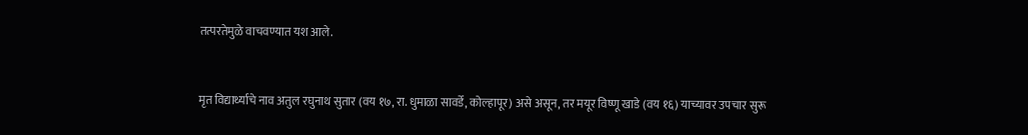तत्परतेमुळे वाचवण्यात यश आले.


मृत विद्यार्थ्याचे नाव अतुल रघुनाथ सुतार (वय १७, रा. धुमाळा सावर्डे, कोल्हापूर) असे असून, तर मयूर विष्णू खाडे (वय १६) याच्यावर उपचार सुरू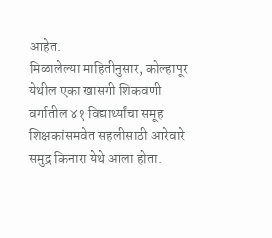आहेत.
मिळालेल्या माहितीनुसार, कोल्हापूर येथील एका खासगी शिकवणी वर्गातील ४१ विद्यार्थ्यांचा समूह शिक्षकांसमवेत सहलीसाठी आरेवारे समुद्र किनारा येथे आला होता.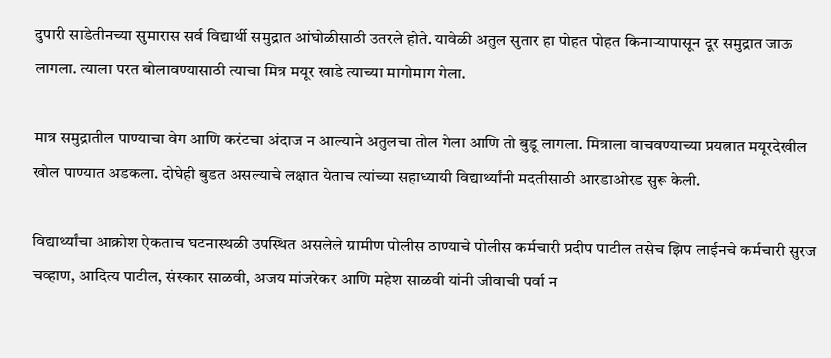दुपारी साडेतीनच्या सुमारास सर्व विद्यार्थी समुद्रात आंघोळीसाठी उतरले होते. यावेळी अतुल सुतार हा पोहत पोहत किनाऱ्यापासून दूर समुद्रात जाऊ लागला. त्याला परत बोलावण्यासाठी त्याचा मित्र मयूर खाडे त्याच्या मागोमाग गेला.

मात्र समुद्रातील पाण्याचा वेग आणि करंटचा अंदाज न आल्याने अतुलचा तोल गेला आणि तो बुडू लागला. मित्राला वाचवण्याच्या प्रयत्नात मयूरदेखील खोल पाण्यात अडकला. दोघेही बुडत असल्याचे लक्षात येताच त्यांच्या सहाध्यायी विद्यार्थ्यांनी मदतीसाठी आरडाओरड सुरू केली.

विद्यार्थ्यांचा आक्रोश ऐकताच घटनास्थळी उपस्थित असलेले ग्रामीण पोलीस ठाण्याचे पोलीस कर्मचारी प्रदीप पाटील तसेच झिप लाईनचे कर्मचारी सुरज चव्हाण, आदित्य पाटील, संस्कार साळवी, अजय मांजरेकर आणि महेश साळवी यांनी जीवाची पर्वा न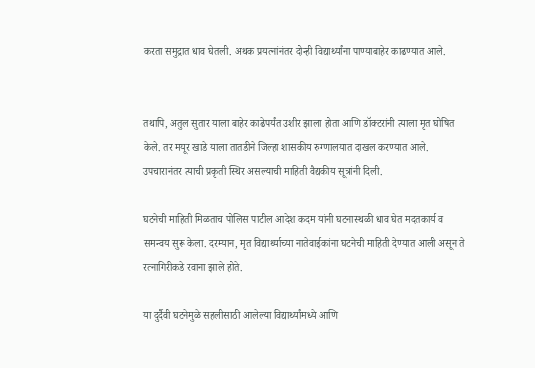करता समुद्रात धाव घेतली. अथक प्रयत्नांनंतर दोन्ही विद्यार्थ्यांना पाण्याबाहेर काढण्यात आले.


तथापि, अतुल सुतार याला बाहेर काढेपर्यंत उशीर झाला होता आणि डॉक्टरांनी त्याला मृत घोषित केले. तर मयूर खाडे याला तातडीने जिल्हा शासकीय रुग्णालयात दाखल करण्यात आले. उपचारानंतर त्याची प्रकृती स्थिर असल्याची माहिती वैद्यकीय सूत्रांनी दिली.

घटनेची माहिती मिळताच पोलिस पाटील आदेश कदम यांनी घटनास्थळी धाव घेत मदतकार्य व समन्वय सुरू केला. दरम्यान, मृत विद्यार्थ्याच्या नातेवाईकांना घटनेची माहिती देण्यात आली असून ते रत्नागिरीकडे रवाना झाले होते.

या दुर्दैवी घटनेमुळे सहलीसाठी आलेल्या विद्यार्थ्यांमध्ये आणि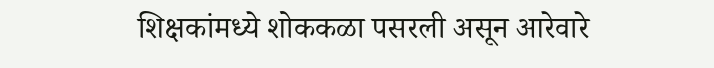शिक्षकांमध्ये शोककळा पसरली असून आरेवारे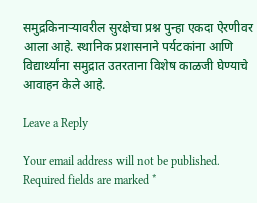समुद्रकिनाऱ्यावरील सुरक्षेचा प्रश्न पुन्हा एकदा ऐरणीवर आला आहे. स्थानिक प्रशासनाने पर्यटकांना आणि विद्यार्थ्यांना समुद्रात उतरताना विशेष काळजी घेण्याचे आवाहन केले आहे.

Leave a Reply

Your email address will not be published. Required fields are marked *